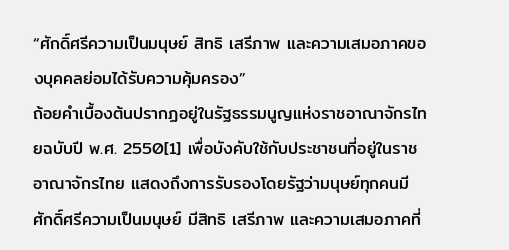“ศักดิ์ศรีความเป็นมนุษย์ สิทธิ เสรีภาพ และความเสมอภาคของบุคคลย่อมได้รับความคุ้มครอง”
ถ้อยคำเบื้องต้นปรากฏอยู่ในรัฐธรรมนูญแห่งราชอาณาจักรไทยฉบับปี พ.ศ. 2550[1] เพื่อบังคับใช้กับประชาชนที่อยู่ในราชอาณาจักรไทย แสดงถึงการรับรองโดยรัฐว่ามนุษย์ทุกคนมีศักดิ์ศรีความเป็นมนุษย์ มีสิทธิ เสรีภาพ และความเสมอภาคที่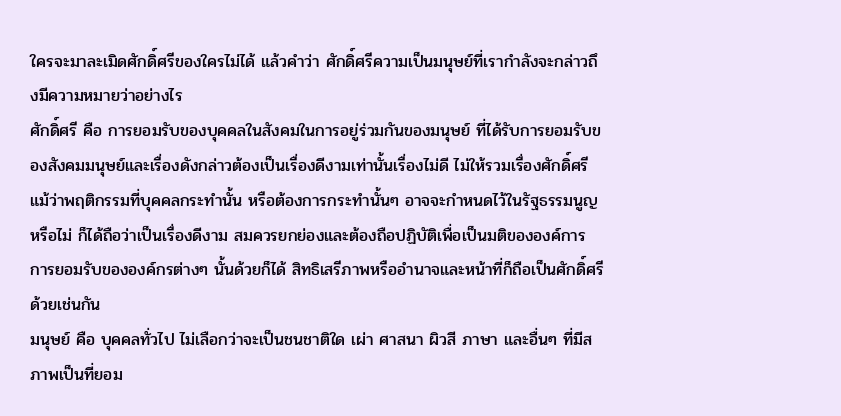ใครจะมาละเมิดศักดิ์ศรีของใครไม่ได้ แล้วคำว่า ศักดิ์ศรีความเป็นมนุษย์ที่เรากำลังจะกล่าวถึงมีความหมายว่าอย่างไร
ศักดิ์ศรี คือ การยอมรับของบุคคลในสังคมในการอยู่ร่วมกันของมนุษย์ ที่ได้รับการยอมรับของสังคมมนุษย์และเรื่องดังกล่าวต้องเป็นเรื่องดีงามเท่านั้นเรื่องไม่ดี ไม่ให้รวมเรื่องศักดิ์ศรี แม้ว่าพฤติกรรมที่บุคคลกระทำนั้น หรือต้องการกระทำนั้นๆ อาจจะกำหนดไว้ในรัฐธรรมนูญหรือไม่ ก็ได้ถือว่าเป็นเรื่องดีงาม สมควรยกย่องและต้องถือปฏิบัติเพื่อเป็นมติขององค์การ การยอมรับขององค์กรต่างๆ นั้นด้วยก็ได้ สิทธิเสรีภาพหรืออำนาจและหน้าที่ก็ถือเป็นศักดิ์ศรีด้วยเช่นกัน
มนุษย์ คือ บุคคลทั่วไป ไม่เลือกว่าจะเป็นชนชาติใด เผ่า ศาสนา ผิวสี ภาษา และอื่นๆ ที่มีสภาพเป็นที่ยอม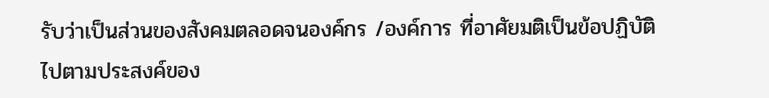รับว่าเป็นส่วนของสังคมตลอดจนองค์กร /องค์การ ที่อาศัยมติเป็นข้อปฏิบัติไปตามประสงค์ของ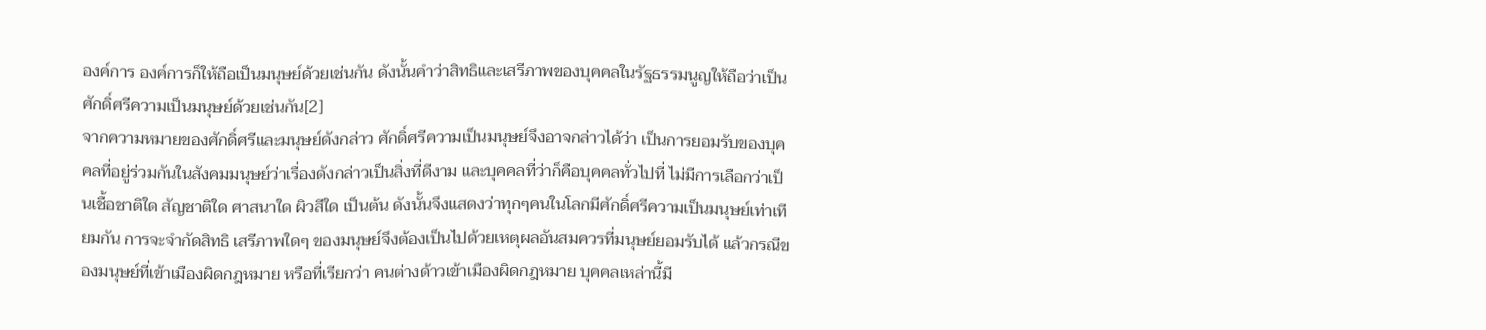องค์การ องค์การก็ให้ถือเป็นมนุษย์ด้วยเช่นกัน ดังนั้นคำว่าสิทธิและเสรีภาพของบุคคลในรัฐธรรมนูญให้ถือว่าเป็นศักดิ์ศรีความเป็นมนุษย์ด้วยเช่นกัน[2]
จากความหมายของศักดิ์ศรีและมนุษย์ดังกล่าว ศักดิ์ศรีความเป็นมนุษย์จึงอาจกล่าวได้ว่า เป็นการยอมรับของบุคคลที่อยู่ร่วมกันในสังคมมนุษย์ว่าเรื่องดังกล่าวเป็นสิ่งที่ดีงาม และบุคคลที่ว่าก็คือบุคคลทั่วไปที่ ไม่มีการเลือกว่าเป็นเชื้อชาติใด สัญชาติใด ศาสนาใด ผิวสีใด เป็นต้น ดังนั้นจึงแสดงว่าทุกๆคนในโลกมีศักดิ์ศรีความเป็นมนุษย์เท่าเทียมกัน การจะจำกัดสิทธิ เสรีภาพใดๆ ของมนุษย์จึงต้องเป็นไปด้วยเหตุผลอันสมควรที่มนุษย์ยอมรับได้ แล้วกรณีของมนุษย์ที่เข้าเมืองผิดกฎหมาย หรือที่เรียกว่า คนต่างด้าวเข้าเมืองผิดกฎหมาย บุคคลเหล่านี้มี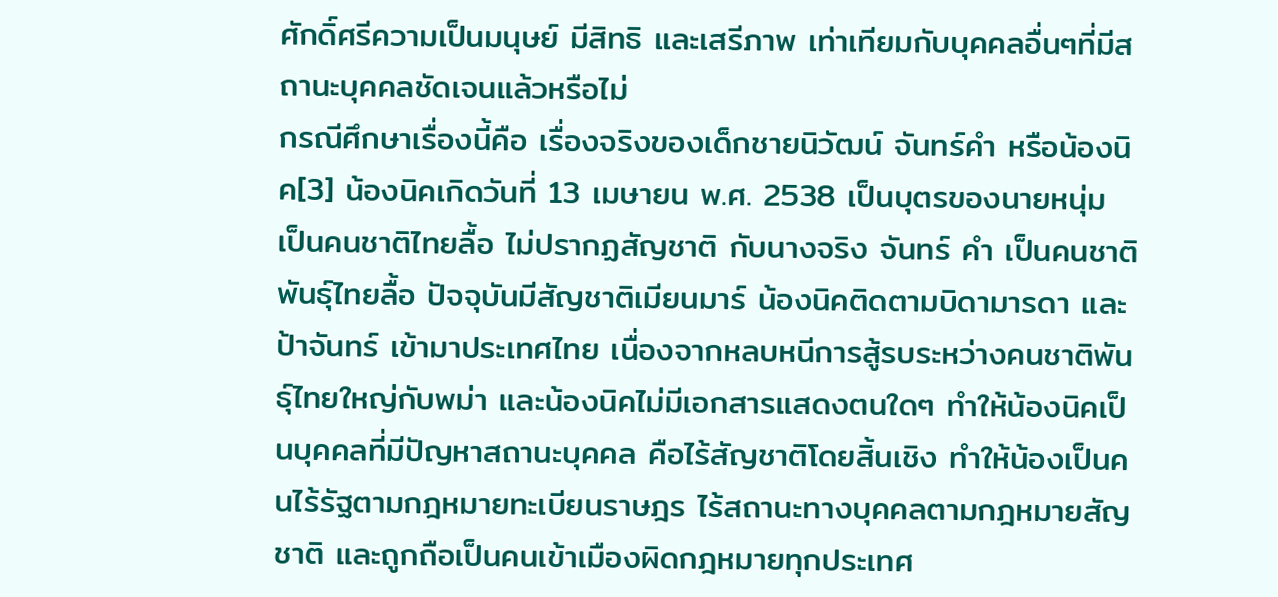ศักดิ์ศรีความเป็นมนุษย์ มีสิทธิ และเสรีภาพ เท่าเทียมกับบุคคลอื่นๆที่มีสถานะบุคคลชัดเจนแล้วหรือไม่
กรณีศึกษาเรื่องนี้คือ เรื่องจริงของเด็กชายนิวัฒน์ จันทร์คำ หรือน้องนิค[3] น้องนิคเกิดวันที่ 13 เมษายน พ.ศ. 2538 เป็นบุตรของนายหนุ่ม เป็นคนชาติไทยลื้อ ไม่ปรากฏสัญชาติ กับนางจริง จันทร์ คำ เป็นคนชาติพันธุ์ไทยลื้อ ปัจจุบันมีสัญชาติเมียนมาร์ น้องนิคติดตามบิดามารดา และป้าจันทร์ เข้ามาประเทศไทย เนื่องจากหลบหนีการสู้รบระหว่างคนชาติพันธุ์ไทยใหญ่กับพม่า และน้องนิคไม่มีเอกสารแสดงตนใดๆ ทำให้น้องนิคเป็นบุคคลที่มีปัญหาสถานะบุคคล คือไร้สัญชาติโดยสิ้นเชิง ทำให้น้องเป็นคนไร้รัฐตามกฎหมายทะเบียนราษฎร ไร้สถานะทางบุคคลตามกฎหมายสัญชาติ และถูกถือเป็นคนเข้าเมืองผิดกฎหมายทุกประเทศ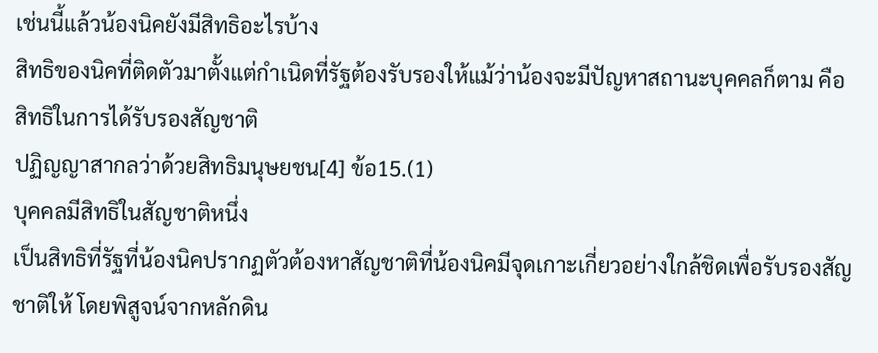เช่นนี้แล้วน้องนิคยังมีสิทธิอะไรบ้าง
สิทธิของนิคที่ติดตัวมาตั้งแต่กำเนิดที่รัฐต้องรับรองให้แม้ว่าน้องจะมีปัญหาสถานะบุคคลก็ตาม คือ
สิทธิในการได้รับรองสัญชาติ
ปฏิญญาสากลว่าด้วยสิทธิมนุษยชน[4] ข้อ15.(1)
บุคคลมีสิทธิในสัญชาติหนึ่ง
เป็นสิทธิที่รัฐที่น้องนิคปรากฏตัวต้องหาสัญชาติที่น้องนิคมีจุดเกาะเกี่ยวอย่างใกล้ชิดเพื่อรับรองสัญชาติให้ โดยพิสูจน์จากหลักดิน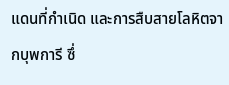แดนที่กำเนิด และการสืบสายโลหิตจากบุพการี ซึ่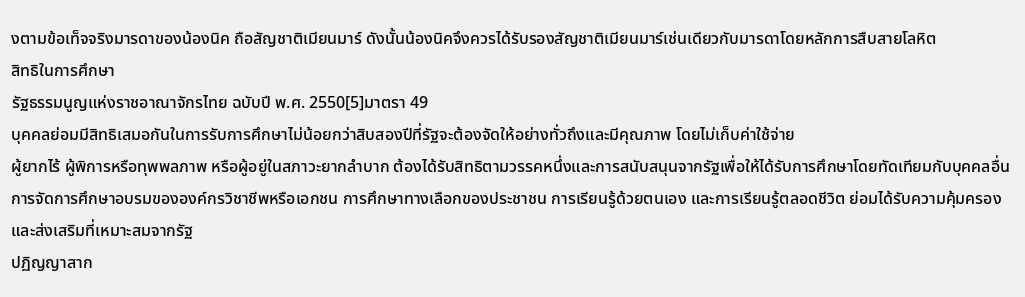งตามข้อเท็จจริงมารดาของน้องนิค ถือสัญชาติเมียนมาร์ ดังนั้นน้องนิคจึงควรได้รับรองสัญชาติเมียนมาร์เช่นเดียวกับมารดาโดยหลักการสืบสายโลหิต
สิทธิในการศึกษา
รัฐธรรมนูญแห่งราชอาณาจักรไทย ฉบับปี พ.ศ. 2550[5]มาตรา 49
บุคคลย่อมมีสิทธิเสมอกันในการรับการศึกษาไม่น้อยกว่าสิบสองปีที่รัฐจะต้องจัดให้อย่างทั่วถึงและมีคุณภาพ โดยไม่เก็บค่าใช้จ่าย
ผู้ยากไร้ ผู้พิการหรือทุพพลภาพ หรือผู้อยู่ในสภาวะยากลำบาก ต้องได้รับสิทธิตามวรรคหนึ่งและการสนับสนุนจากรัฐเพื่อให้ได้รับการศึกษาโดยทัดเทียมกับบุคคลอื่น
การจัดการศึกษาอบรมขององค์กรวิชาชีพหรือเอกชน การศึกษาทางเลือกของประชาชน การเรียนรู้ด้วยตนเอง และการเรียนรู้ตลอดชีวิต ย่อมได้รับความคุ้มครองและส่งเสริมที่เหมาะสมจากรัฐ
ปฏิญญาสาก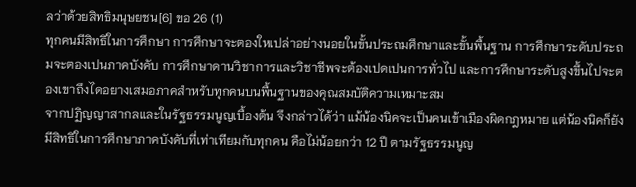ลว่าด้วยสิทธิมนุษยชน[6] ขอ 26 (1)
ทุกคนมีสิทธิในการศึกษา การศึกษาจะตองใหเปล่าอย่างนอยในขั้นประถมศึกษาและขั้นพื้นฐาน การศึกษาระดับประถมจะตองเปนภาคบังคับ การศึกษาดานวิชาการและวิชาชีพจะต้องเปดเปนการทั่วไป และการศึกษาระดับสูงขึ้นไปจะตองเขาถึงไดอยางเสมอภาคสําหรับทุกคนบนพื้นฐานของคุณสมบัติความเหมาะสม
จากปฏิญญาสากลและในรัฐธรรมนูญเบื้องต้น จึงกล่าวได้ว่า แม้น้องนิคจะเป็นคนเข้าเมืองผิดกฎหมาย แต่น้องนิคก็ยังมีสิทธิในการศึกษาภาคบังคับที่เท่าเทียมกับทุกคน คือไม่น้อยกว่า 12 ปี ตามรัฐธรรมนูญ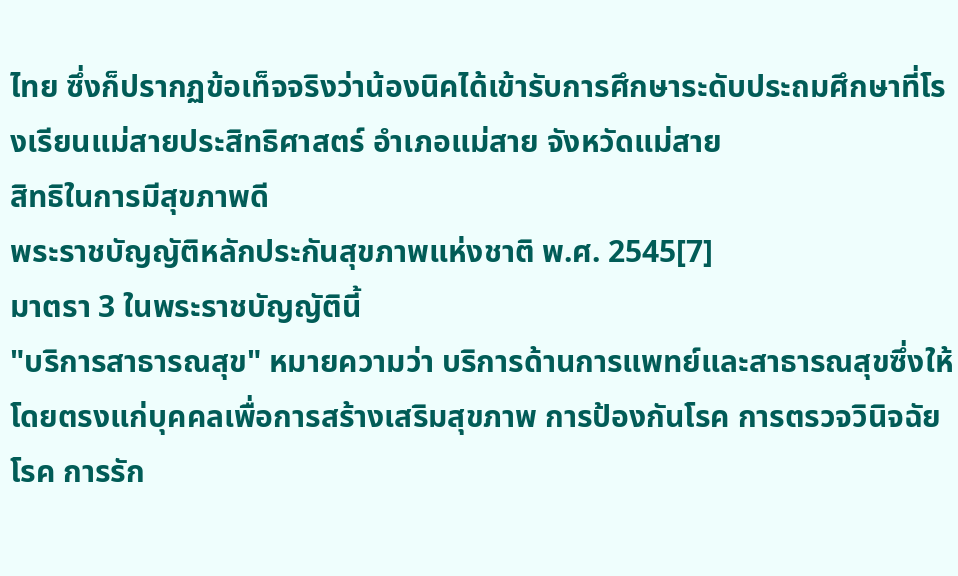ไทย ซึ่งก็ปรากฏข้อเท็จจริงว่าน้องนิคได้เข้ารับการศึกษาระดับประถมศึกษาที่โรงเรียนแม่สายประสิทธิศาสตร์ อำเภอแม่สาย จังหวัดแม่สาย
สิทธิในการมีสุขภาพดี
พระราชบัญญัติหลักประกันสุขภาพแห่งชาติ พ.ศ. 2545[7]
มาตรา 3 ในพระราชบัญญัตินี้
"บริการสาธารณสุข" หมายความว่า บริการด้านการแพทย์และสาธารณสุขซึ่งให้โดยตรงแก่บุคคลเพื่อการสร้างเสริมสุขภาพ การป้องกันโรค การตรวจวินิจฉัยโรค การรัก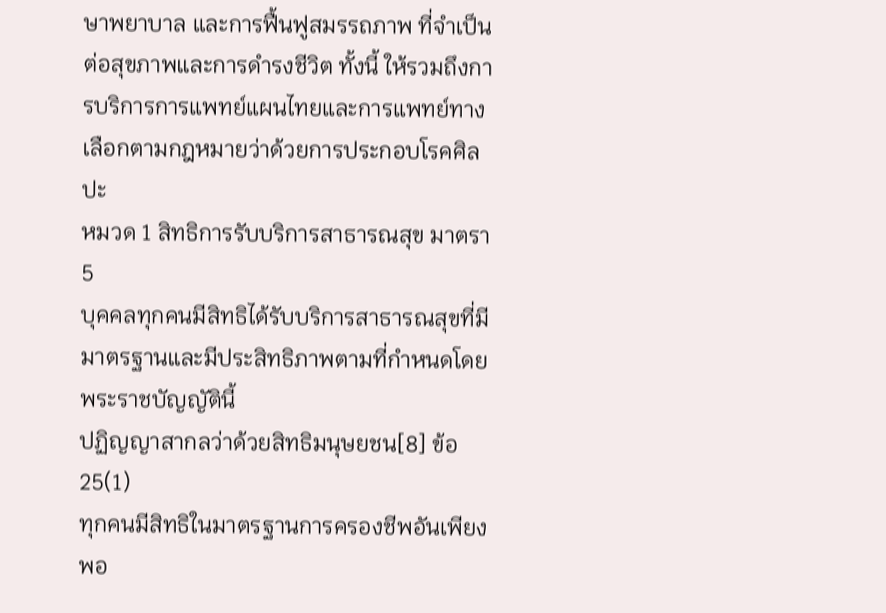ษาพยาบาล และการฟื้นฟูสมรรถภาพ ที่จำเป็นต่อสุขภาพและการดำรงชีวิต ทั้งนี้ ให้รวมถึงการบริการการแพทย์แผนไทยและการแพทย์ทางเลือกตามกฎหมายว่าด้วยการประกอบโรคศิลปะ
หมวด 1 สิทธิการรับบริการสาธารณสุข มาตรา 5
บุคคลทุกคนมีสิทธิได้รับบริการสาธารณสุขที่มีมาตรฐานและมีประสิทธิภาพตามที่กำหนดโดยพระราชบัญญัตินี้
ปฏิญญาสากลว่าด้วยสิทธิมนุษยชน[8] ข้อ 25(1)
ทุกคนมีสิทธิในมาตรฐานการครองชีพอันเพียงพอ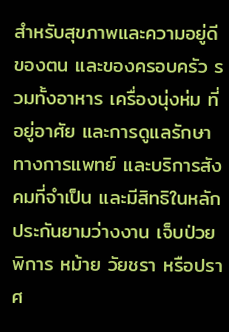สำหรับสุขภาพและความอยู่ดีของตน และของครอบครัว รวมทั้งอาหาร เครื่องนุ่งห่ม ที่อยู่อาศัย และการดูแลรักษาทางการแพทย์ และบริการสังคมที่จำเป็น และมีสิทธิในหลักประกันยามว่างงาน เจ็บป่วย พิการ หม้าย วัยชรา หรือปราศ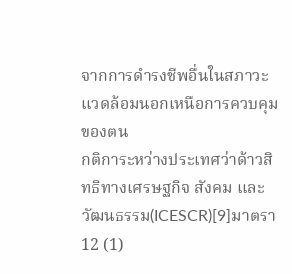จากการดำรงชีพอื่นในสภาวะแวดล้อมนอกเหนือการควบคุมของตน
กติการะหว่างประเทศว่าด้าวสิทธิทางเศรษฐกิจ สังคม และวัฒนธรรม(ICESCR)[9]มาตรา 12 (1)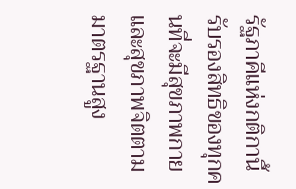รัฐภาคีแห่งกติกานี้รับรองสิทธิของทุกคนที่จะมีสุขภาพกายและสุขภาพจิตตามมาตรฐานสูง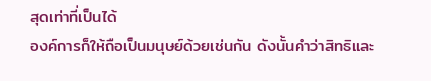สุดเท่าที่เป็นได้
องค์การก็ให้ถือเป็นมนุษย์ด้วยเช่นกัน ดังนั้นคำว่าสิทธิและ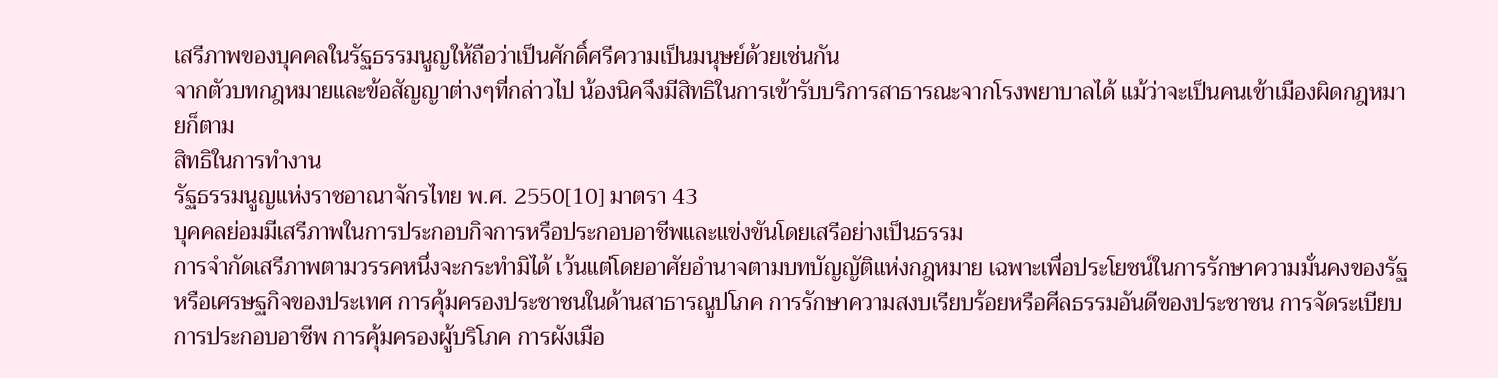เสรีภาพของบุคคลในรัฐธรรมนูญให้ถือว่าเป็นศักดิ์ศรีความเป็นมนุษย์ด้วยเช่นกัน
จากตัวบทกฎหมายและข้อสัญญาต่างๆที่กล่าวไป น้องนิคจึงมีสิทธิในการเข้ารับบริการสาธารณะจากโรงพยาบาลได้ แม้ว่าจะเป็นคนเข้าเมืองผิดกฎหมายก็ตาม
สิทธิในการทำงาน
รัฐธรรมนูญแห่งราชอาณาจักรไทย พ.ศ. 2550[10] มาตรา 43
บุคคลย่อมมีเสรีภาพในการประกอบกิจการหรือประกอบอาชีพและแข่งขันโดยเสรีอย่างเป็นธรรม
การจำกัดเสรีภาพตามวรรคหนึ่งจะกระทำมิได้ เว้นแต่โดยอาศัยอำนาจตามบทบัญญัติแห่งกฎหมาย เฉพาะเพื่อประโยชน์ในการรักษาความมั่นคงของรัฐหรือเศรษฐกิจของประเทศ การคุ้มครองประชาชนในด้านสาธารณูปโภค การรักษาความสงบเรียบร้อยหรือศีลธรรมอันดีของประชาชน การจัดระเบียบการประกอบอาชีพ การคุ้มครองผู้บริโภค การผังเมือ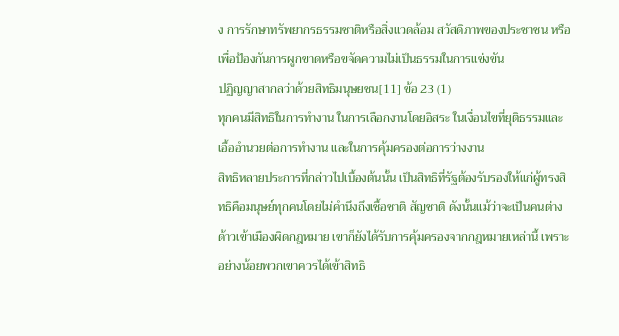ง การรักษาทรัพยากรธรรมชาติหรือสิ่งแวดล้อม สวัสดิภาพของประชาชน หรือเพื่อป้องกันการผูกขาดหรือขจัดความไม่เป็นธรรมในการแข่งขัน
ปฏิญญาสากลว่าด้วยสิทธิมนุษยชน[11] ข้อ 23 (1)
ทุกคนมีสิทธิในการทำงาน ในการเลือกงานโดยอิสระ ในเงื่อนไขที่ยุติธรรมและเอื้ออำนวยต่อการทำงาน และในการคุ้มครองต่อการว่างงาน
สิทธิหลายประการที่กล่าวไปเบื้องต้นนั้น เป็นสิทธิที่รัฐต้องรับรองให้แก่ผู้ทรงสิทธิคือมนุษย์ทุกคนโดยไม่คำนึงถึงเชื้อชาติ สัญชาติ ดังนั้นแม้ว่าจะเป็นคนต่างด้าวเข้าเมืองผิดกฎหมาย เขาก็ยังได้รับการคุ้มครองจากกฎหมายเหล่านี้ เพราะอย่างน้อยพวกเขาควรได้เข้าสิทธิ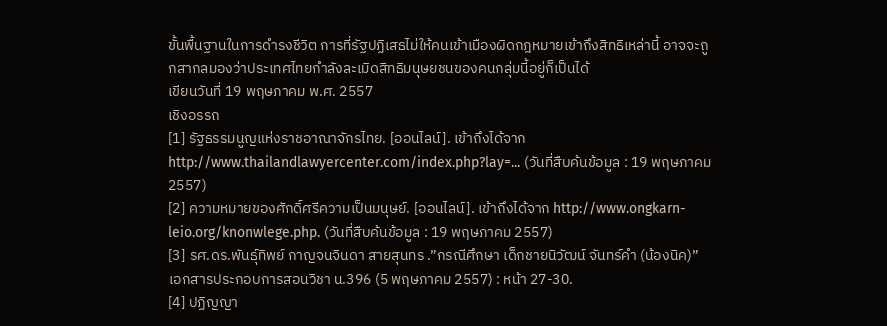ขั้นพื้นฐานในการดำรงชีวิต การที่รัฐปฏิเสธไม่ให้คนเข้าเมืองผิดกฎหมายเข้าถึงสิทธิเหล่านี้ อาจจะถูกสากลมองว่าประเทศไทยกำลังละเมิดสิทธิมนุษยชนของคนกลุ่มนี้อยู่ก็เป็นได้
เขียนวันที่ 19 พฤษภาคม พ.ศ. 2557
เชิงอรรถ
[1] รัฐธรรมนูญแห่งราชอาณาจักรไทย. [ออนไลน์]. เข้าถึงได้จาก http://www.thailandlawyercenter.com/index.php?lay=... (วันที่สืบค้นข้อมูล : 19 พฤษภาคม 2557)
[2] ความหมายของศักดิ์ศรีความเป็นมนุษย์. [ออนไลน์]. เข้าถึงได้จาก http://www.ongkarn-leio.org/knonwlege.php. (วันที่สืบค้นข้อมูล : 19 พฤษภาคม 2557)
[3] รศ.ดร.พันธุ์ทิพย์ กาญจนจินดา สายสุนทร .”กรณีศึกษา เด็กชายนิวัฒน์ จันทร์คำ (น้องนิค)” เอกสารประกอบการสอนวิชา น.396 (5 พฤษภาคม 2557) : หน้า 27-30.
[4] ปฏิญญา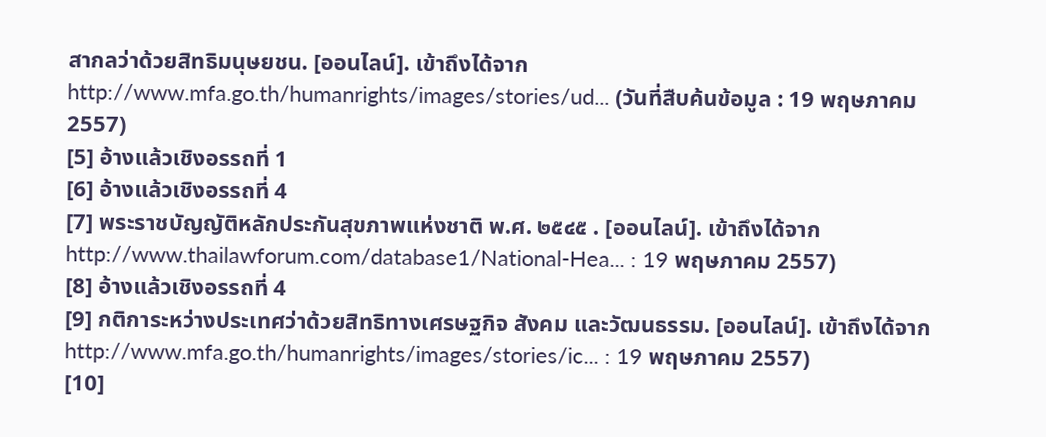สากลว่าด้วยสิทธิมนุษยชน. [ออนไลน์]. เข้าถึงได้จาก http://www.mfa.go.th/humanrights/images/stories/ud... (วันที่สืบค้นข้อมูล : 19 พฤษภาคม 2557)
[5] อ้างแล้วเชิงอรรถที่ 1
[6] อ้างแล้วเชิงอรรถที่ 4
[7] พระราชบัญญัติหลักประกันสุขภาพแห่งชาติ พ.ศ. ๒๕๔๕ . [ออนไลน์]. เข้าถึงได้จาก http://www.thailawforum.com/database1/National-Hea... : 19 พฤษภาคม 2557)
[8] อ้างแล้วเชิงอรรถที่ 4
[9] กติการะหว่างประเทศว่าด้วยสิทธิทางเศรษฐกิจ สังคม และวัฒนธรรม. [ออนไลน์]. เข้าถึงได้จาก http://www.mfa.go.th/humanrights/images/stories/ic... : 19 พฤษภาคม 2557)
[10]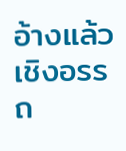อ้างแล้วเชิงอรรถ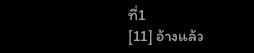ที่1
[11] อ้างแล้ว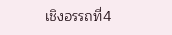เชิงอรรถที่4